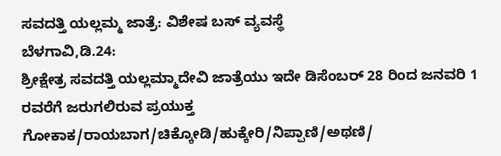ಸವದತ್ತಿ ಯಲ್ಲಮ್ಮ ಜಾತ್ರೆ: ವಿಶೇಷ ಬಸ್ ವ್ಯವಸ್ಥೆ
ಬೆಳಗಾವಿ,ಡಿ.24:
ಶ್ರೀಕ್ಷೇತ್ರ ಸವದತ್ತಿ ಯಲ್ಲಮ್ಮಾದೇವಿ ಜಾತ್ರೆಯು ಇದೇ ಡಿಸೆಂಬರ್ 28 ರಿಂದ ಜನವರಿ 1 ರವರೆಗೆ ಜರುಗಲಿರುವ ಪ್ರಯುಕ್ತ ಗೋಕಾಕ/ರಾಯಬಾಗ/ಚಿಕ್ಕೋಡಿ/ಹುಕ್ಕೇರಿ/ನಿಪ್ಪಾಣಿ/ಅಥಣಿ/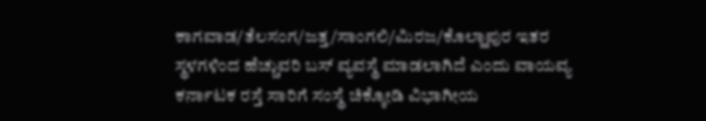ಕಾಗವಾಡ/ತೆಲಸಂಗ/ಜತ್ತ/ಸಾಂಗಲಿ/ಮಿರಜ/ಕೊಲ್ಹಾಪುರ ಇತರ ಸ್ಥಳಗಳಿಂದ ಹೆಚ್ಚುವರಿ ಬಸ್ ವ್ಯವಸ್ಥೆ ಮಾಡಲಾಗಿದೆ ಎಂದು ವಾಯವ್ಯ ಕರ್ನಾಟಕ ರಸ್ತೆ ಸಾರಿಗೆ ಸಂಸ್ಥೆ ಚಿಕ್ಕೋಡಿ ವಿಭಾಗೀಯ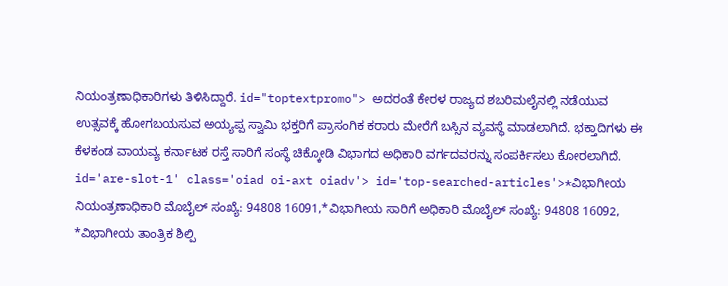ನಿಯಂತ್ರಣಾಧಿಕಾರಿಗಳು ತಿಳಿಸಿದ್ದಾರೆ. id="toptextpromo"> ಅದರಂತೆ ಕೇರಳ ರಾಜ್ಯದ ಶಬರಿಮಲೈನಲ್ಲಿ ನಡೆಯುವ ಉತ್ಸವಕ್ಕೆ ಹೋಗಬಯಸುವ ಅಯ್ಯಪ್ಪ ಸ್ವಾಮಿ ಭಕ್ತರಿಗೆ ಪ್ರಾಸಂಗಿಕ ಕರಾರು ಮೇರೆಗೆ ಬಸ್ಸಿನ ವ್ಯವಸ್ಥೆ ಮಾಡಲಾಗಿದೆ. ಭಕ್ತಾದಿಗಳು ಈ ಕೆಳಕಂಡ ವಾಯವ್ಯ ಕರ್ನಾಟಕ ರಸ್ತೆ ಸಾರಿಗೆ ಸಂಸ್ಥೆ ಚಿಕ್ಕೋಡಿ ವಿಭಾಗದ ಅಧಿಕಾರಿ ವರ್ಗದವರನ್ನು ಸಂಪರ್ಕಿಸಲು ಕೋರಲಾಗಿದೆ. id='are-slot-1' class='oiad oi-axt oiadv'> id='top-searched-articles'>*ವಿಭಾಗೀಯ
ನಿಯಂತ್ರಣಾಧಿಕಾರಿ ಮೊಬೈಲ್ ಸಂಖ್ಯೆ: 94808 16091,*ವಿಭಾಗೀಯ ಸಾರಿಗೆ ಅಧಿಕಾರಿ ಮೊಬೈಲ್ ಸಂಖ್ಯೆ: 94808 16092,
*ವಿಭಾಗೀಯ ತಾಂತ್ರಿಕ ಶಿಲ್ಪಿ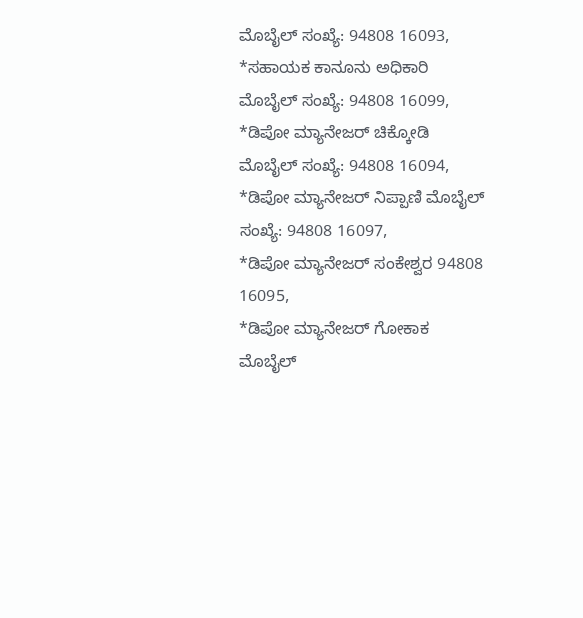ಮೊಬೈಲ್ ಸಂಖ್ಯೆ: 94808 16093,
*ಸಹಾಯಕ ಕಾನೂನು ಅಧಿಕಾರಿ ಮೊಬೈಲ್ ಸಂಖ್ಯೆ: 94808 16099,
*ಡಿಪೋ ಮ್ಯಾನೇಜರ್ ಚಿಕ್ಕೋಡಿ ಮೊಬೈಲ್ ಸಂಖ್ಯೆ: 94808 16094,
*ಡಿಪೋ ಮ್ಯಾನೇಜರ್ ನಿಪ್ಪಾಣಿ ಮೊಬೈಲ್ ಸಂಖ್ಯೆ: 94808 16097,
*ಡಿಪೋ ಮ್ಯಾನೇಜರ್ ಸಂಕೇಶ್ವರ 94808 16095,
*ಡಿಪೋ ಮ್ಯಾನೇಜರ್ ಗೋಕಾಕ ಮೊಬೈಲ್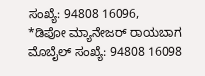ಸಂಖ್ಯೆ: 94808 16096,
*ಡಿಪೋ ಮ್ಯಾನೇಜರ್ ರಾಯಬಾಗ ಮೊಬೈಲ್ ಸಂಖ್ಯೆ: 94808 16098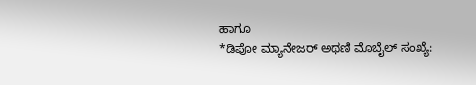ಹಾಗೂ
*ಡಿಪೋ ಮ್ಯಾನೇಜರ್ ಅಥಣಿ ಮೊಬೈಲ್ ಸಂಖ್ಯೆ: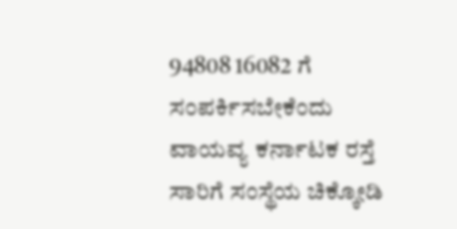94808 16082 ಗೆ ಸಂಪರ್ಕಿಸಬೇಕೆಂದು ವಾಯವ್ಯ ಕರ್ನಾಟಕ ರಸ್ತೆ ಸಾರಿಗೆ ಸಂಸ್ಥೆಯ ಚಿಕ್ಕೋಡಿ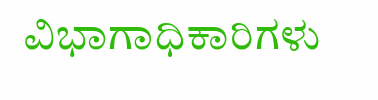ವಿಭಾಗಾಧಿಕಾರಿಗಳು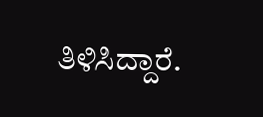ತಿಳಿಸಿದ್ದಾರೆ.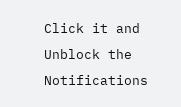Click it and Unblock the Notifications